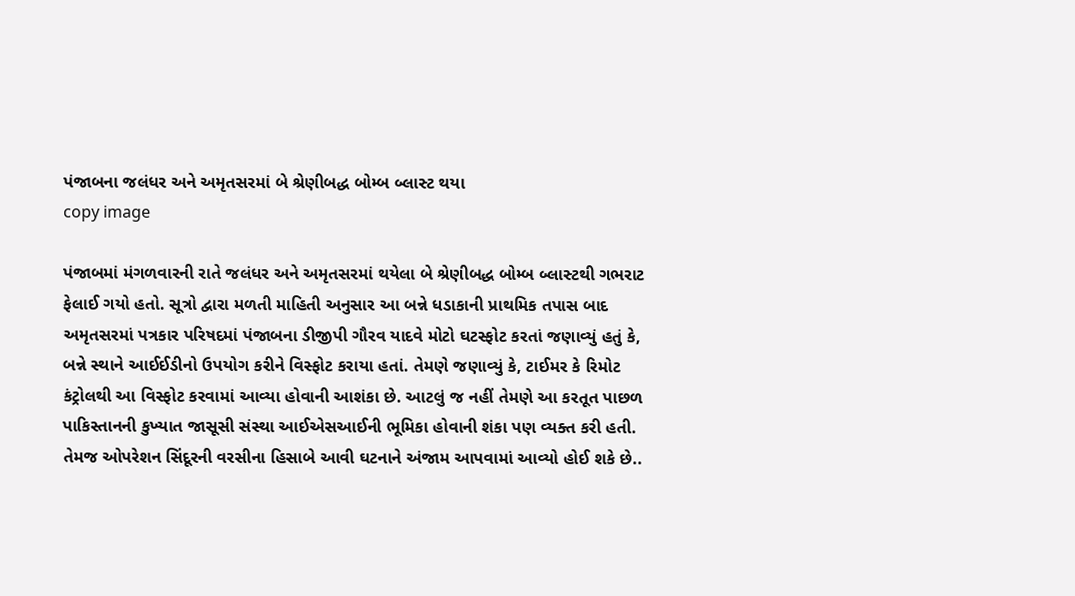પંજાબના જલંધર અને અમૃતસરમાં બે શ્રેણીબદ્ધ બોમ્બ બ્લાસ્ટ થયા
copy image

પંજાબમાં મંગળવારની રાતે જલંધર અને અમૃતસરમાં થયેલા બે શ્રેણીબદ્ધ બોમ્બ બ્લાસ્ટથી ગભરાટ ફેલાઈ ગયો હતો. સૂત્રો દ્વારા મળતી માહિતી અનુસાર આ બન્ને ધડાકાની પ્રાથમિક તપાસ બાદ અમૃતસરમાં પત્રકાર પરિષદમાં પંજાબના ડીજીપી ગૌરવ યાદવે મોટો ઘટસ્ફોટ કરતાં જણાવ્યું હતું કે, બન્ને સ્થાને આઈઈડીનો ઉપયોગ કરીને વિસ્ફોટ કરાયા હતાં. તેમણે જણાવ્યું કે, ટાઈમર કે રિમોટ કંટ્રોલથી આ વિસ્ફોટ કરવામાં આવ્યા હોવાની આશંકા છે. આટલું જ નહીં તેમણે આ કરતૂત પાછળ પાકિસ્તાનની કુખ્યાત જાસૂસી સંસ્થા આઈએસઆઈની ભૂમિકા હોવાની શંકા પણ વ્યક્ત કરી હતી. તેમજ ઓપરેશન સિંદૂરની વરસીના હિસાબે આવી ઘટનાને અંજામ આપવામાં આવ્યો હોઈ શકે છે..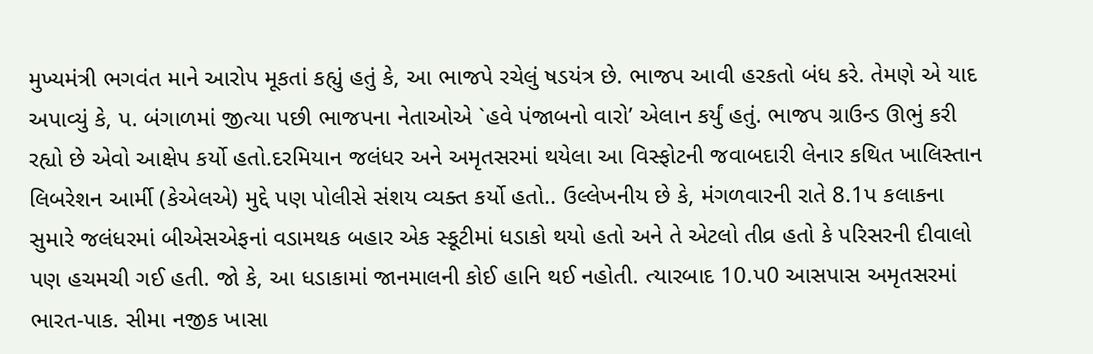મુખ્યમંત્રી ભગવંત માને આરોપ મૂકતાં કહ્યું હતું કે, આ ભાજપે રચેલું ષડયંત્ર છે. ભાજપ આવી હરકતો બંધ કરે. તેમણે એ યાદ અપાવ્યું કે, પ. બંગાળમાં જીત્યા પછી ભાજપના નેતાઓએ `હવે પંજાબનો વારો’ એલાન કર્યું હતું. ભાજપ ગ્રાઉન્ડ ઊભું કરી રહ્યો છે એવો આક્ષેપ કર્યો હતો.દરમિયાન જલંધર અને અમૃતસરમાં થયેલા આ વિસ્ફોટની જવાબદારી લેનાર કથિત ખાલિસ્તાન લિબરેશન આર્મી (કેએલએ) મુદ્દે પણ પોલીસે સંશય વ્યક્ત કર્યો હતો.. ઉલ્લેખનીય છે કે, મંગળવારની રાતે 8.1પ કલાકના સુમારે જલંધરમાં બીએસએફનાં વડામથક બહાર એક સ્કૂટીમાં ધડાકો થયો હતો અને તે એટલો તીવ્ર હતો કે પરિસરની દીવાલો પણ હચમચી ગઈ હતી. જો કે, આ ધડાકામાં જાનમાલની કોઈ હાનિ થઈ નહોતી. ત્યારબાદ 10.પ0 આસપાસ અમૃતસરમાં ભારત-પાક. સીમા નજીક ખાસા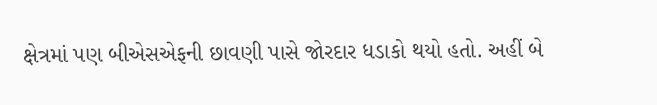ક્ષેત્રમાં પણ બીએસએફની છાવણી પાસે જોરદાર ધડાકો થયો હતો. અહીં બે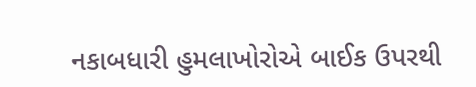નકાબધારી હુમલાખોરોએ બાઈક ઉપરથી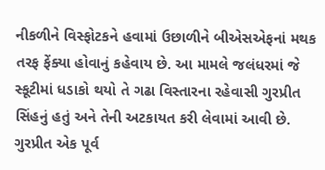નીકળીને વિસ્ફોટકને હવામાં ઉછાળીને બીએસએફનાં મથક તરફ ફેંક્યા હોવાનું કહેવાય છે. આ મામલે જલંધરમાં જે સ્કૂટીમાં ધડાકો થયો તે ગઢા વિસ્તારના રહેવાસી ગુરપ્રીત સિંહનું હતું અને તેની અટકાયત કરી લેવામાં આવી છે. ગુરપ્રીત એક પૂર્વ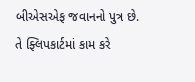બીએસએફ જવાનનો પુત્ર છે. તે ફ્લિપકાર્ટમાં કામ કરે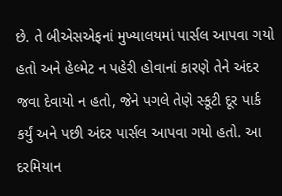છે. તે બીએસએફનાં મુખ્યાલયમાં પાર્સલ આપવા ગયો હતો અને હેલ્મેટ ન પહેરી હોવાનાં કારણે તેને અંદર જવા દેવાયો ન હતો, જેને પગલે તેણે સ્કૂટી દૂર પાર્ક કર્યું અને પછી અંદર પાર્સલ આપવા ગયો હતો. આ દરમિયાન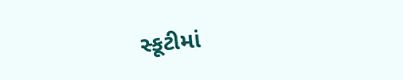સ્કૂટીમાં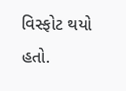વિસ્ફોટ થયો હતો.